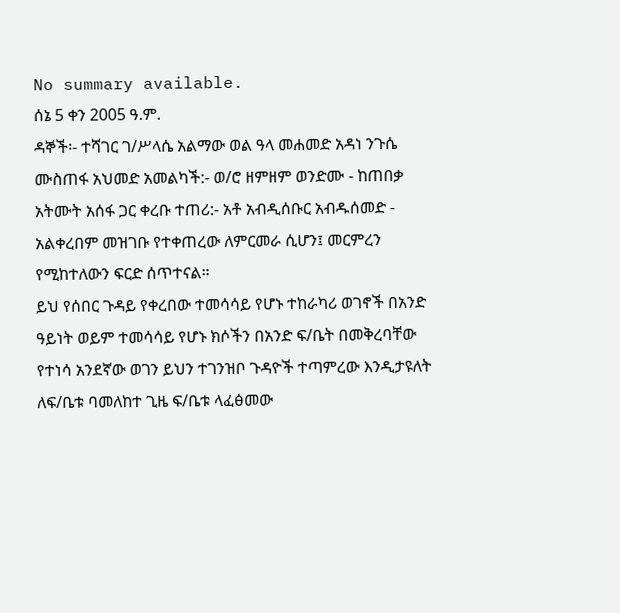No summary available.
ሰኔ 5 ቀን 2005 ዓ.ም.
ዳኞች፡- ተሻገር ገ/ሥላሴ አልማው ወል ዓላ መሐመድ አዳነ ንጉሴ ሙስጠፋ አህመድ አመልካች:- ወ/ሮ ዘምዘም ወንድሙ - ከጠበቃ አትሙት አሰፋ ጋር ቀረቡ ተጠሪ:- አቶ አብዲሰቡር አብዱሰመድ - አልቀረበም መዝገቡ የተቀጠረው ለምርመራ ሲሆን፤ መርምረን የሚከተለውን ፍርድ ሰጥተናል።
ይህ የሰበር ጉዳይ የቀረበው ተመሳሳይ የሆኑ ተከራካሪ ወገኖች በአንድ ዓይነት ወይም ተመሳሳይ የሆኑ ክሶችን በአንድ ፍ/ቤት በመቅረባቸው የተነሳ አንደኛው ወገን ይህን ተገንዝቦ ጉዳዮች ተጣምረው እንዲታዩለት ለፍ/ቤቱ ባመለከተ ጊዜ ፍ/ቤቱ ላፈፅመው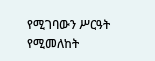የሚገባውን ሥርዓት የሚመለከት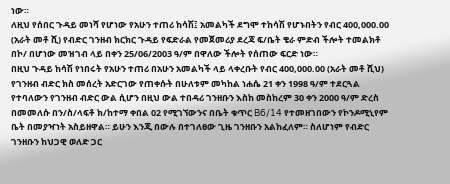ነው።
ለዚህ የሰበር ጉዳይ መነሻ የሆነው የአሁን ተጠሪ ከሳሽ፤ አመልካች ደግሞ ተከሳሽ የሆኑበትን የብር 400,000.00 (አራት መቶ ሺ) የብድር ገንዘብ ክርክር ጉዳይ የፍድራል የመጀመሪያ ደረጃ ፍ/ቤት ቄራ ምድብ ችሎት ተመልክቶ በኮ/ በሆነው መዝገብ ላይ በቀን 25/06/2003 ዓ/ም በዋለው ችሎት የሰጠው ፍርድ ነው።
በዚህ ጉዳይ ከሳሽ የነበሩት የአሁን ተጠሪ በአሁን አመልካች ላይ ላቀረቡት የብር 400,000.00 (አራት መቶ ሺህ) የገንዘብ ብድር ክስ መሰረት አድርገው የጠቀሱት በሁለቱም መካከል ነሐሴ 21 ቀን 1998 ዓ/ም ተደርጓል የተባለውን የገንዘብ ብድር ውል ሲሆን በዚህ ውል ተበዳሪ ገንዘቡን እስከ መስከረም 30 ቀን 2000 ዓ/ም ድረስ በመመለሱ በን/ስ/ላፍቶ ክ/ከተማ ቀበል 02 የሚገኘውንና በቤት ቁጥር B6/14 የተመዘገበውን የኮንዶሚኒየም ቤት በመያዣነት አስይዘዋል። ይሁን እንጂ በውሉ በተገለፀው ጊዜ ገንዘቡን አልከፈለም። ስለሆነም የብድር ገንዘቡን ከህጋዊ ወለድ ጋር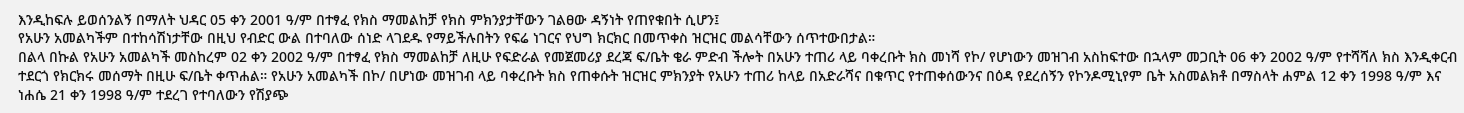እንዲከፍሉ ይወሰንልኝ በማለት ህዳር 05 ቀን 2001 ዓ/ም በተፃፈ የክስ ማመልከቻ የክስ ምክንያታቸውን ገልፀው ዳኝነት የጠየቁበት ሲሆን፤
የአሁን አመልካችም በተከሳሽነታቸው በዚህ የብድር ውል በተባለው ሰነድ ላገደዱ የማይችሉበትን የፍሬ ነገርና የህግ ክርክር በመጥቀስ ዝርዝር መልሳቸውን ሰጥተውበታል።
በልላ በኩል የአሁን አመልካች መስከረም 02 ቀን 2002 ዓ/ም በተፃፈ የክስ ማመልከቻ ለዚሁ የፍድራል የመጀመሪያ ደረጃ ፍ/ቤት ቄራ ምድብ ችሎት በአሁን ተጠሪ ላይ ባቀረቡት ክስ መነሻ የኮ/ የሆነውን መዝገብ አስከፍተው በኋላም መጋቢት 06 ቀን 2002 ዓ/ም የተሻሻለ ክስ እንዲቀርብ ተደርጎ የክርክሩ መሰማት በዚሁ ፍ/ቤት ቀጥሐል። የአሁን አመልካች በኮ/ በሆነው መዝገብ ላይ ባቀረቡት ክስ የጠቀሱት ዝርዝር ምክንያት የአሁን ተጠሪ ከላይ በአድራሻና በቁጥር የተጠቀሰውንና በዕዳ የደረሰኝን የኮንዶሚኒየም ቤት አስመልክቶ በማስላት ሐምል 12 ቀን 1998 ዓ/ም እና ነሐሴ 21 ቀን 1998 ዓ/ም ተደረገ የተባለውን የሽያጭ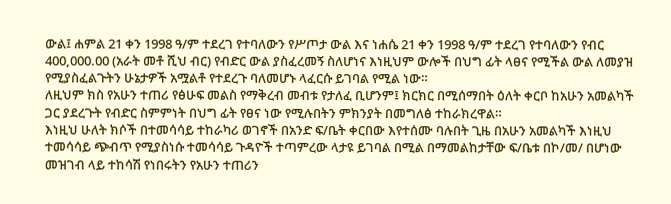ውል፤ ሐምል 21 ቀን 1998 ዓ/ም ተደረገ የተባለውን የሥጦታ ውል እና ነሐሴ 21 ቀን 1998 ዓ/ም ተደረገ የተባለውን የብር 400,000.00 (አራት መቶ ሺህ ብር) የብድር ውል ያስፈረመኝ ስለሆነና እነዚህም ውሎች በህግ ፊት ላፀና የሚችል ውል ለመያዝ የሚያስፈልጉትን ሁኔታዎች አሟልቶ የተደረጉ ባለመሆኑ ላፈርሱ ይገባል የሚል ነው።
ለዚህም ክስ የአሁን ተጠሪ የፅሁፍ መልስ የማቅረብ መብቱ የታለፈ ቢሆንም፤ ክርክር በሚሰማበት ዕለት ቀርቦ ከአሁን አመልካች ጋር ያደረጉት የብድር ስምምነት በህግ ፊት የፀና ነው የሚሉበትን ምክንያት በመግለፅ ተከራክረዋል።
እነዚህ ሁለት ክሶች በተመሳሳይ ተከራካሪ ወገኖች በአንድ ፍ/ቤት ቀርበው እየተሰሙ ባሉበት ጊዜ በአሁን አመልካች እነዚህ ተመሳሳይ ጭብጥ የሚያስነሱ ተመሳሳይ ጉዳዮች ተጣምረው ላታዩ ይገባል በሚል በማመልከታቸው ፍ/ቤቱ በኮ/መ/ በሆነው መዝገብ ላይ ተከሳሽ የነበሩትን የአሁን ተጠሪን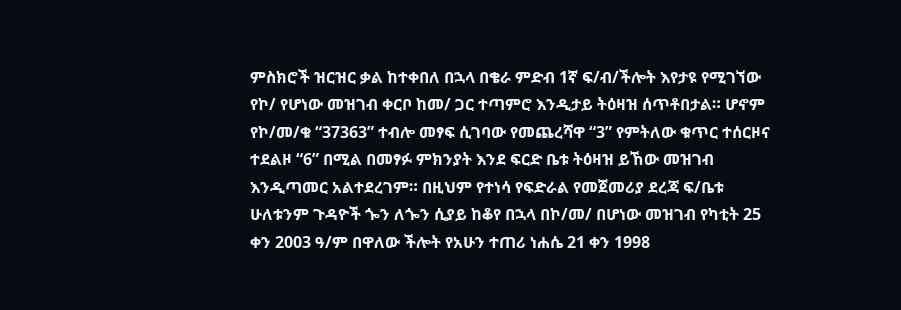ምስክሮች ዝርዝር ቃል ከተቀበለ በኋላ በቄራ ምድብ 1ኛ ፍ/ብ/ችሎት እየታዩ የሚገኘው የኮ/ የሆነው መዝገብ ቀርቦ ከመ/ ጋር ተጣምሮ እንዲታይ ትዕዛዝ ሰጥቶበታል። ሆኖም የኮ/መ/ቁ “37363” ተብሎ መፃፍ ሲገባው የመጨረሻዋ “3” የምትለው ቁጥር ተሰርዞና ተደልዞ “6” በሚል በመፃፉ ምክንያት እንደ ፍርድ ቤቱ ትዕዛዝ ይኸው መዝገብ እንዲጣመር አልተደረገም። በዚህም የተነሳ የፍድራል የመጀመሪያ ደረጃ ፍ/ቤቱ ሁለቱንም ጉዳዮች ጐን ለጐን ሲያይ ከቆየ በኋላ በኮ/መ/ በሆነው መዝገብ የካቲት 25 ቀን 2003 ዓ/ም በዋለው ችሎት የአሁን ተጠሪ ነሐሴ 21 ቀን 1998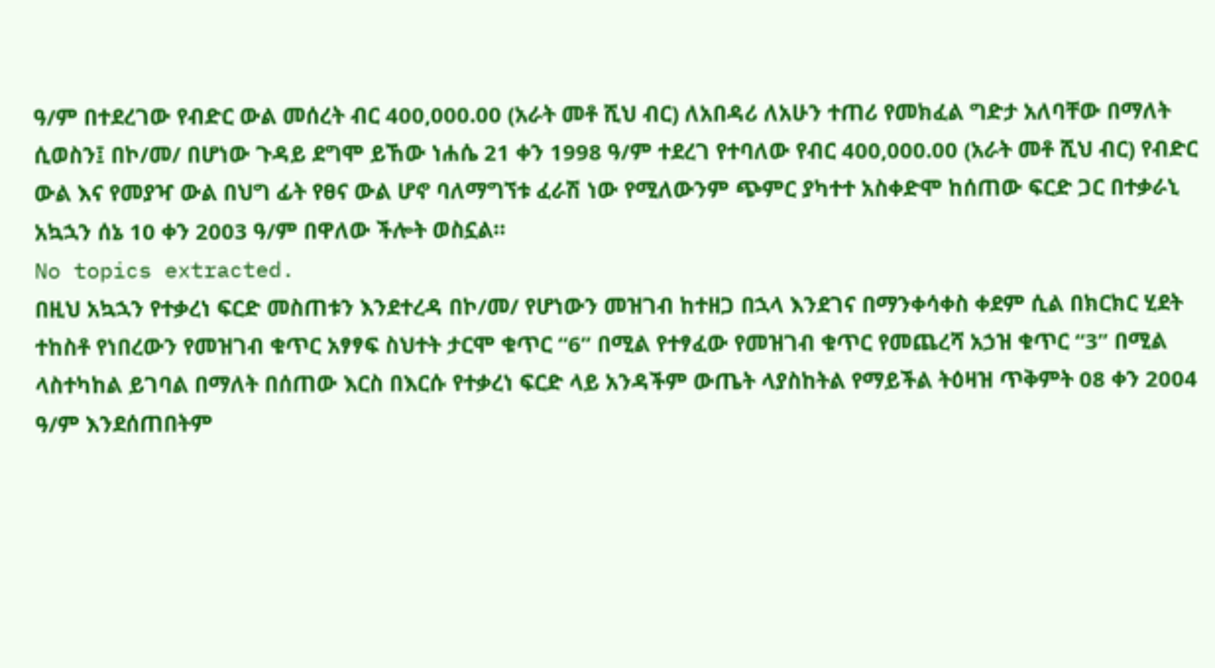ዓ/ም በተደረገው የብድር ውል መሰረት ብር 400,000.00 (አራት መቶ ሺህ ብር) ለአበዳሪ ለአሁን ተጠሪ የመክፈል ግድታ አለባቸው በማለት ሲወስን፤ በኮ/መ/ በሆነው ጉዳይ ደግሞ ይኸው ነሐሴ 21 ቀን 1998 ዓ/ም ተደረገ የተባለው የብር 400,000.00 (አራት መቶ ሺህ ብር) የብድር ውል እና የመያዣ ውል በህግ ፊት የፀና ውል ሆኖ ባለማግኘቱ ፈራሽ ነው የሚለውንም ጭምር ያካተተ አስቀድሞ ከሰጠው ፍርድ ጋር በተቃራኒ አኳኋን ሰኔ 10 ቀን 2003 ዓ/ም በዋለው ችሎት ወስኗል።
No topics extracted.
በዚህ አኳኋን የተቃረነ ፍርድ መስጠቱን እንደተረዳ በኮ/መ/ የሆነውን መዝገብ ከተዘጋ በኋላ እንደገና በማንቀሳቀስ ቀደም ሲል በክርክር ሂደት ተከስቶ የነበረውን የመዝገብ ቁጥር አፃፃፍ ስህተት ታርሞ ቁጥር “6” በሚል የተፃፈው የመዝገብ ቁጥር የመጨረሻ አኃዝ ቁጥር “3” በሚል ላስተካከል ይገባል በማለት በሰጠው እርስ በእርሱ የተቃረነ ፍርድ ላይ አንዳችም ውጤት ላያስከትል የማይችል ትዕዛዝ ጥቅምት 08 ቀን 2004 ዓ/ም እንደሰጠበትም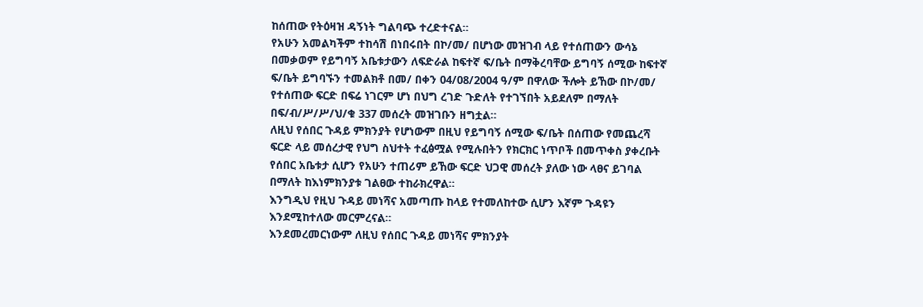ከሰጠው የትዕዛዝ ዳኝነት ግልባጭ ተረድተናል።
የአሁን አመልካችም ተከሳሽ በነበሩበት በኮ/መ/ በሆነው መዝገብ ላይ የተሰጠውን ውሳኔ በመቃወም የይግባኝ አቤቱታውን ለፍድራል ከፍተኛ ፍ/ቤት በማቅረባቸው ይግባኝ ሰሚው ከፍተኛ ፍ/ቤት ይግባኙን ተመልክቶ በመ/ በቀን 04/08/2004 ዓ/ም በዋለው ችሎት ይኸው በኮ/መ/ የተሰጠው ፍርድ በፍሬ ነገርም ሆነ በህግ ረገድ ጉድለት የተገኘበት አይደለም በማለት በፍ/ብ/ሥ/ሥ/ህ/ቁ 337 መሰረት መዝገቡን ዘግቷል።
ለዚህ የሰበር ጉዳይ ምክንያት የሆነውም በዚህ የይግባኝ ሰሚው ፍ/ቤት በሰጠው የመጨረሻ ፍርድ ላይ መሰረታዊ የህግ ስህተት ተፈፅሟል የሚሉበትን የክርክር ነጥቦች በመጥቀስ ያቀረቡት የሰበር አቤቱታ ሲሆን የአሁን ተጠሪም ይኸው ፍርድ ህጋዊ መሰረት ያለው ነው ላፀና ይገባል በማለት ከእነምክንያቱ ገልፀው ተከራክረዋል።
እንግዲህ የዚህ ጉዳይ መነሻና አመጣጡ ከላይ የተመለከተው ሲሆን እኛም ጉዳዩን እንደሚከተለው መርምረናል።
እንደመረመርነውም ለዚህ የሰበር ጉዳይ መነሻና ምክንያት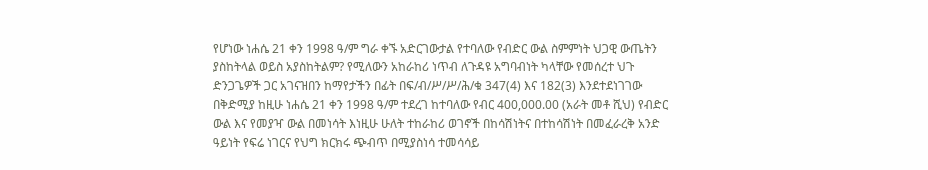የሆነው ነሐሴ 21 ቀን 1998 ዓ/ም ግራ ቀኙ አድርገውታል የተባለው የብድር ውል ስምምነት ህጋዊ ውጤትን ያስከትላል ወይስ አያስከትልም? የሚለውን አከራከሪ ነጥብ ለጉዳዩ አግባብነት ካላቸው የመሰረተ ህጉ ድንጋጌዎች ጋር አገናዝበን ከማየታችን በፊት በፍ/ብ/ሥ/ሥ/ሕ/ቁ 347(4) እና 182(3) እንደተደነገገው በቅድሚያ ከዚሁ ነሐሴ 21 ቀን 1998 ዓ/ም ተደረገ ከተባለው የብር 400,000.00 (አራት መቶ ሺህ) የብድር ውል እና የመያዣ ውል በመነሳት እነዚሁ ሁለት ተከራከሪ ወገኖች በከሳሽነትና በተከሳሽነት በመፈራረቅ አንድ ዓይነት የፍሬ ነገርና የህግ ክርክሩ ጭብጥ በሚያስነሳ ተመሳሳይ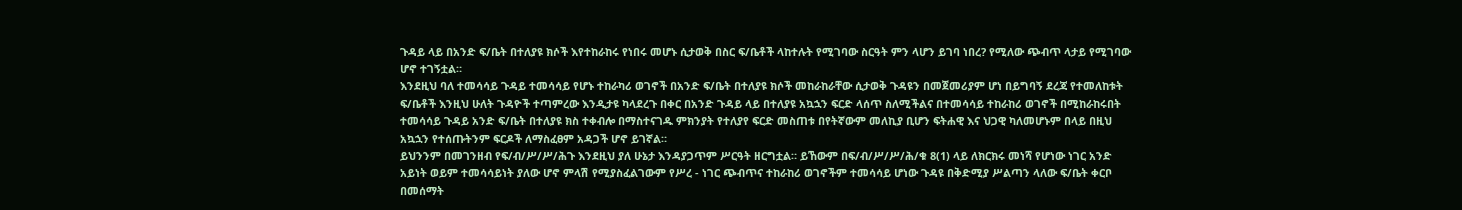ጉዳይ ላይ በአንድ ፍ/ቤት በተለያዩ ክሶች እየተከራከሩ የነበሩ መሆኑ ሲታወቅ በስር ፍ/ቤቶች ላከተሉት የሚገባው ስርዓት ምን ላሆን ይገባ ነበረ? የሚለው ጭብጥ ላታይ የሚገባው ሆኖ ተገኝቷል።
እንደዚህ ባለ ተመሳሳይ ጉዳይ ተመሳሳይ የሆኑ ተከራካሪ ወገኖች በአንድ ፍ/ቤት በተለያዩ ክሶች መከራከራቸው ሲታወቅ ጉዳዩን በመጀመሪያም ሆነ በይግባኝ ደረጃ የተመለከቱት ፍ/ቤቶች እንዚህ ሁለት ጉዳዮች ተጣምረው እንዲታዩ ካላደረጉ በቀር በአንድ ጉዳይ ላይ በተለያዩ አኳኋን ፍርድ ላሰጥ ስለሚችልና በተመሳሳይ ተከራከሪ ወገኖች በሚከራከሩበት ተመሳሳይ ጉዳይ አንድ ፍ/ቤት በተለያዩ ክስ ተቀብሎ በማስተናገዱ ምክንያት የተለያየ ፍርድ መስጠቱ በየትኛውም መለኪያ ቢሆን ፍትሐዊ እና ህጋዊ ካለመሆኑም በላይ በዚህ አኳኋን የተሰጡትንም ፍርዶች ለማስፈፀም አዳጋች ሆኖ ይገኛል።
ይህንንም በመገንዘብ የፍ/ብ/ሥ/ሥ/ሕጉ እንደዚህ ያለ ሁኔታ እንዳያጋጥም ሥርዓት ዘርግቷል። ይኸውም በፍ/ብ/ሥ/ሥ/ሕ/ቁ 8(1) ላይ ለክርክሩ መነሻ የሆነው ነገር አንድ አይነት ወይም ተመሳሳይነት ያለው ሆኖ ምላሽ የሚያስፈልገውም የሥረ - ነገር ጭብጥና ተከራከሪ ወገኖችም ተመሳሳይ ሆነው ጉዳዩ በቅድሚያ ሥልጣን ላለው ፍ/ቤት ቀርቦ በመሰማት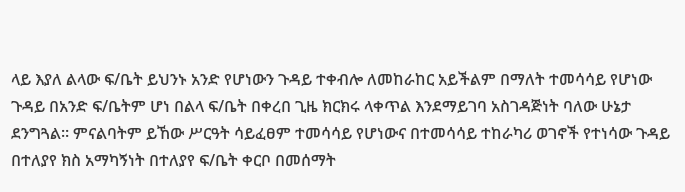ላይ እያለ ልላው ፍ/ቤት ይህንኑ አንድ የሆነውን ጉዳይ ተቀብሎ ለመከራከር አይችልም በማለት ተመሳሳይ የሆነው ጉዳይ በአንድ ፍ/ቤትም ሆነ በልላ ፍ/ቤት በቀረበ ጊዜ ክርክሩ ላቀጥል እንደማይገባ አስገዳጅነት ባለው ሁኔታ ደንግጓል። ምናልባትም ይኸው ሥርዓት ሳይፈፀም ተመሳሳይ የሆነውና በተመሳሳይ ተከራካሪ ወገኖች የተነሳው ጉዳይ በተለያየ ክስ አማካኝነት በተለያየ ፍ/ቤት ቀርቦ በመሰማት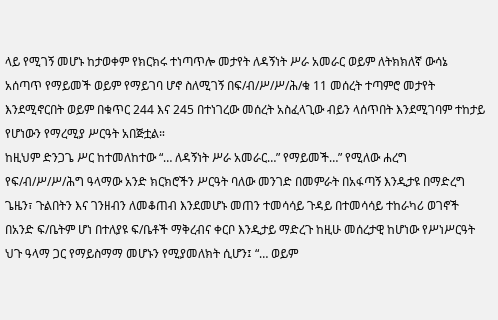ላይ የሚገኝ መሆኑ ከታወቀም የክርክሩ ተነጣጥሎ መታየት ለዳኝነት ሥራ አመራር ወይም ለትክክለኛ ውሳኔ አሰጣጥ የማይመች ወይም የማይገባ ሆኖ ስለሚገኝ በፍ/ብ/ሥ/ሥ/ሕ/ቁ 11 መሰረት ተጣምሮ መታየት እንደሚኖርበት ወይም በቁጥር 244 እና 245 በተነገረው መሰረት አስፈላጊው ብይን ላሰጥበት እንደሚገባም ተከታይ የሆነውን የማረሚያ ሥርዓት አበጅቷል።
ከዚህም ድንጋጌ ሥር ከተመለከተው “… ለዳኝነት ሥራ አመራር…” የማይመች…” የሚለው ሐረግ የፍ/ብ/ሥ/ሥ/ሕግ ዓላማው አንድ ክርክሮችን ሥርዓት ባለው መንገድ በመምራት በአፋጣኝ እንዲታዩ በማድረግ ጌዜን፣ ጉልበትን እና ገንዘብን ለመቆጠብ እንደመሆኑ መጠን ተመሳሳይ ጉዳይ በተመሳሳይ ተከራካሪ ወገኖች በአንድ ፍ/ቤትም ሆነ በተለያዩ ፍ/ቤቶች ማቅረብና ቀርቦ እንዲታይ ማድረጉ ከዚሁ መሰረታዊ ከሆነው የሥነሥርዓት ህጉ ዓላማ ጋር የማይስማማ መሆኑን የሚያመለክት ሲሆን፤ “… ወይም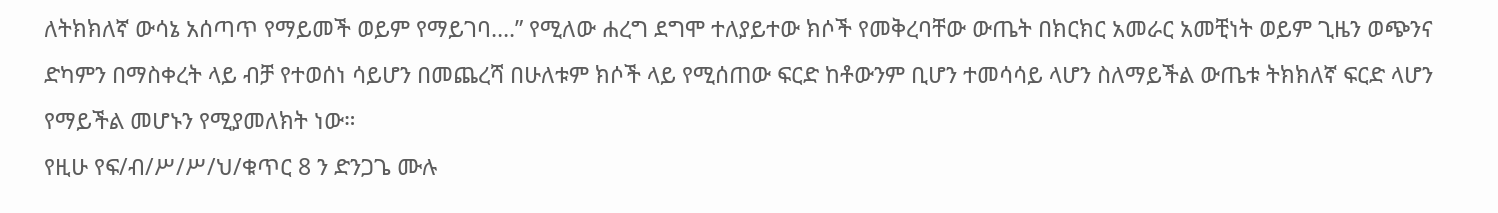ለትክክለኛ ውሳኔ አሰጣጥ የማይመች ወይም የማይገባ….” የሚለው ሐረግ ደግሞ ተለያይተው ክሶች የመቅረባቸው ውጤት በክርክር አመራር አመቺነት ወይም ጊዜን ወጭንና ድካምን በማስቀረት ላይ ብቻ የተወሰነ ሳይሆን በመጨረሻ በሁለቱም ክሶች ላይ የሚሰጠው ፍርድ ከቶውንም ቢሆን ተመሳሳይ ላሆን ስለማይችል ውጤቱ ትክክለኛ ፍርድ ላሆን የማይችል መሆኑን የሚያመለክት ነው።
የዚሁ የፍ/ብ/ሥ/ሥ/ህ/ቁጥር 8 ን ድንጋጌ ሙሉ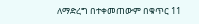ለማድረግ በተቀመጠውም በቁጥር 11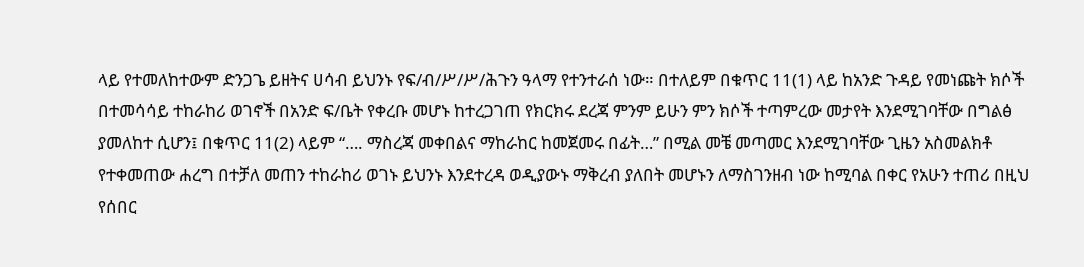ላይ የተመለከተውም ድንጋጌ ይዘትና ሀሳብ ይህንኑ የፍ/ብ/ሥ/ሥ/ሕጉን ዓላማ የተንተራሰ ነው። በተለይም በቁጥር 11(1) ላይ ከአንድ ጉዳይ የመነጩት ክሶች በተመሳሳይ ተከራከሪ ወገኖች በአንድ ፍ/ቤት የቀረቡ መሆኑ ከተረጋገጠ የክርክሩ ደረጃ ምንም ይሁን ምን ክሶች ተጣምረው መታየት እንደሚገባቸው በግልፅ ያመለከተ ሲሆን፤ በቁጥር 11(2) ላይም “…. ማስረጃ መቀበልና ማከራከር ከመጀመሩ በፊት…” በሚል መቼ መጣመር እንደሚገባቸው ጊዜን አስመልክቶ የተቀመጠው ሐረግ በተቻለ መጠን ተከራከሪ ወገኑ ይህንኑ እንደተረዳ ወዲያውኑ ማቅረብ ያለበት መሆኑን ለማስገንዘብ ነው ከሚባል በቀር የአሁን ተጠሪ በዚህ የሰበር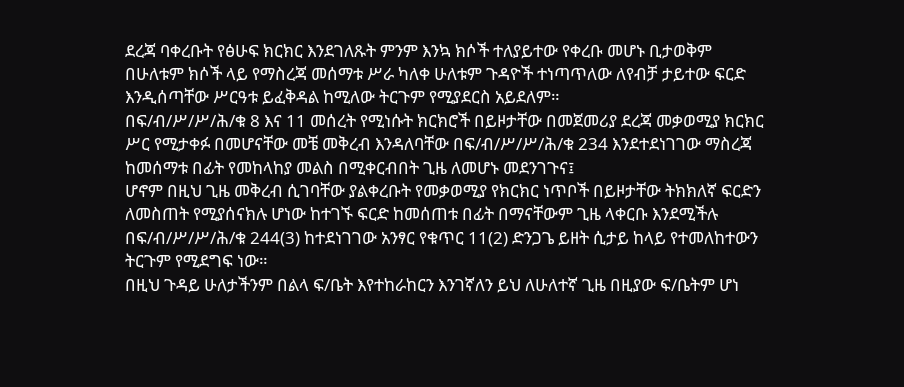ደረጃ ባቀረቡት የፅሁፍ ክርክር እንደገለጹት ምንም እንኳ ክሶች ተለያይተው የቀረቡ መሆኑ ቢታወቅም በሁለቱም ክሶች ላይ የማስረጃ መሰማቱ ሥራ ካለቀ ሁለቱም ጉዳዮች ተነጣጥለው ለየብቻ ታይተው ፍርድ እንዲሰጣቸው ሥርዓቱ ይፈቅዳል ከሚለው ትርጉም የሚያደርስ አይደለም።
በፍ/ብ/ሥ/ሥ/ሕ/ቁ 8 እና 11 መሰረት የሚነሱት ክርክሮች በይዞታቸው በመጀመሪያ ደረጃ መቃወሚያ ክርክር ሥር የሚታቀፉ በመሆናቸው መቼ መቅረብ እንዳለባቸው በፍ/ብ/ሥ/ሥ/ሕ/ቁ 234 እንደተደነገገው ማስረጃ ከመሰማቱ በፊት የመከላከያ መልስ በሚቀርብበት ጊዜ ለመሆኑ መደንገጉና፤
ሆኖም በዚህ ጊዜ መቅረብ ሲገባቸው ያልቀረቡት የመቃወሚያ የክርክር ነጥቦች በይዞታቸው ትክክለኛ ፍርድን ለመስጠት የሚያሰናክሉ ሆነው ከተገኙ ፍርድ ከመሰጠቱ በፊት በማናቸውም ጊዜ ላቀርቡ እንደሚችሉ በፍ/ብ/ሥ/ሥ/ሕ/ቁ 244(3) ከተደነገገው አንፃር የቁጥር 11(2) ድንጋጌ ይዘት ሲታይ ከላይ የተመለከተውን ትርጉም የሚደግፍ ነው።
በዚህ ጉዳይ ሁለታችንም በልላ ፍ/ቤት እየተከራከርን እንገኛለን ይህ ለሁለተኛ ጊዜ በዚያው ፍ/ቤትም ሆነ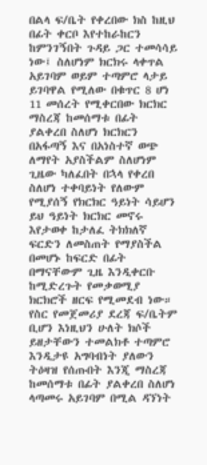በልላ ፍ/ቤት የቀረበው ክስ ከዚህ በፊት ቀርቦ እየተከራከርን ከምንገኝበት ጉዳይ ጋር ተመሳሳይ ነው፤ ስለሆነም ክርክሩ ላቀጥል አይገባም ወይም ተጣምሮ ላታይ ይገባዋል የሚለው በቁጥር 8 ሆነ 11 መሰረት የሚቀርበው ክርክር ማስረጃ ከመሰማቱ በፊት ያልቀረበ ስለሆነ ክርክርን በአፋጣኝ እና በአነስተኛ ወጭ ለማየት አያስችልም ስለሆነም ጊዜው ካለፈበት በኋላ የቀረበ ስለሆነ ተቀባይነት የለውም የሚያሰኝ የክርክር ዓይነት ሳይሆን ይህ ዓይነት ክርክር መኖሩ እየታወቀ ከታለፈ ትክክለኛ ፍርድን ለመስጠት የማያስችል በመሆኑ ከፍርድ በፊት በማናቸውም ጊዜ እንዲቀርቡ ከሚድረጉት የመቃወሚያ ክርክሮች ዘርፍ የሚመደብ ነው።
የስር የመጀመሪያ ደረጃ ፍ/ቤትም ቢሆን እነዚህን ሁለት ክሶች ይዘታቸውን ተመልክቶ ተጣምሮ እንዲታዩ አግባብነት ያለውን ትዕዛዝ የሰጡበት እንጂ ማስረጃ ከመሰማቱ በፊት ያልቀረበ ስለሆነ ላጣመሩ አይገባም በሚል ዳኘነት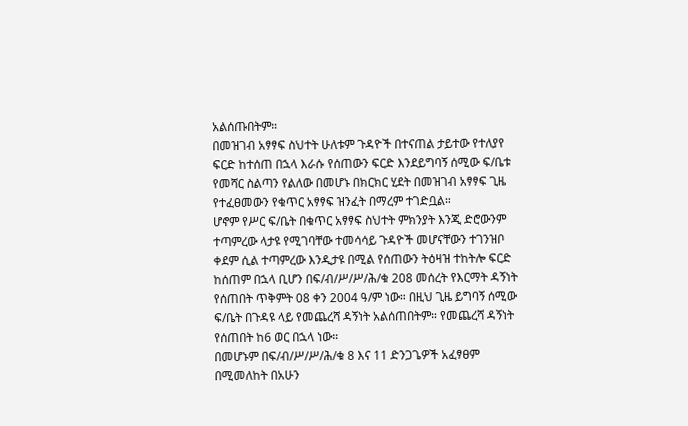አልሰጡበትም።
በመዝገብ አፃፃፍ ስህተት ሁለቱም ጉዳዮች በተናጠል ታይተው የተለያየ ፍርድ ከተሰጠ በኋላ እራሱ የሰጠውን ፍርድ እንደይግባኝ ሰሚው ፍ/ቤቱ የመሻር ስልጣን የልለው በመሆኑ በክርክር ሂደት በመዝገብ አፃፃፍ ጊዜ የተፈፀመውን የቁጥር አፃፃፍ ዝንፈት በማረም ተገድቧል።
ሆኖም የሥር ፍ/ቤት በቁጥር አፃፃፍ ስህተት ምክንያት እንጂ ድሮውንም ተጣምረው ላታዩ የሚገባቸው ተመሳሳይ ጉዳዮች መሆናቸውን ተገንዝቦ ቀደም ሲል ተጣምረው እንዲታዩ በሚል የሰጠውን ትዕዛዝ ተከትሎ ፍርድ ከሰጠም በኋላ ቢሆን በፍ/ብ/ሥ/ሥ/ሕ/ቁ 208 መሰረት የእርማት ዳኝነት የሰጠበት ጥቅምት 08 ቀን 2004 ዓ/ም ነው። በዚህ ጊዜ ይግባኝ ሰሚው ፍ/ቤት በጉዳዩ ላይ የመጨረሻ ዳኝነት አልሰጠበትም። የመጨረሻ ዳኝነት የሰጠበት ከ6 ወር በኋላ ነው።
በመሆኑም በፍ/ብ/ሥ/ሥ/ሕ/ቁ 8 እና 11 ድንጋጌዎች አፈፃፀም በሚመለከት በአሁን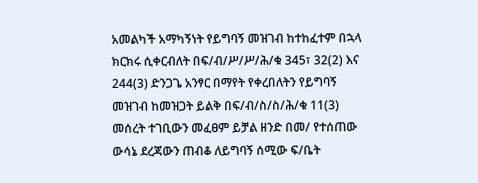አመልካች አማካኝነት የይግባኝ መዝገብ ከተከፈተም በኋላ ክርክሩ ሲቀርብለት በፍ/ብ/ሥ/ሥ/ሕ/ቁ 345፣ 32(2) እና 244(3) ድንጋጌ አንፃር በማየት የቀረበለትን የይግባኝ መዝገብ ከመዝጋት ይልቅ በፍ/ብ/ስ/ስ/ሕ/ቁ 11(3) መሰረት ተገቢውን መፈፀም ይቻል ዘንድ በመ/ የተሰጠው ውሳኔ ደረጃውን ጠብቆ ለይግባኝ ሰሚው ፍ/ቤት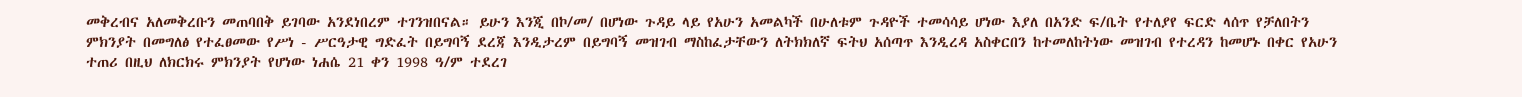መቅረብና አለመቅረቡን መጠባበቅ ይገባው አንደነበረም ተገንዝበናል። ይሁን እንጂ በኮ/መ/ በሆነው ጉዳይ ላይ የአሁን አመልካች በሁለቱም ጉዳዮች ተመሳሳይ ሆነው እያለ በአንድ ፍ/ቤት የተለያየ ፍርድ ላሰጥ የቻለበትን ምክንያት በመግለፅ የተፈፀመው የሥነ - ሥርዓታዊ ግድፈት በይግባኝ ደረጃ እንዲታረም በይግባኝ መዝገብ ማስከፈታቸውን ለትክክለኛ ፍትህ አሰጣጥ እንዲረዳ አስቀርበን ከተመለከትነው መዝገብ የተረዳን ከመሆኑ በቀር የአሁን ተጠሪ በዚህ ለክርክሩ ምክንያት የሆነው ነሐሴ 21 ቀን 1998 ዓ/ም ተደረገ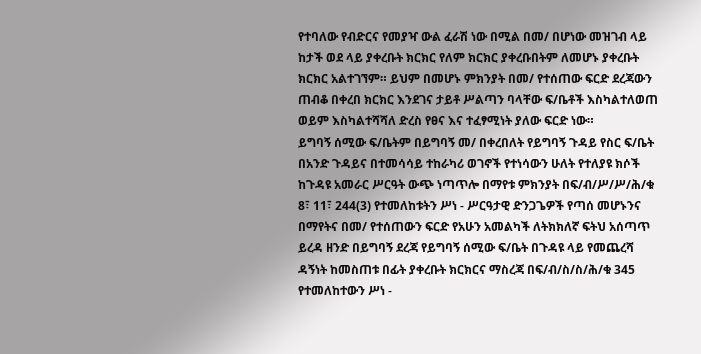የተባለው የብድርና የመያዣ ውል ፈራሽ ነው በሚል በመ/ በሆነው መዝገብ ላይ ከታች ወደ ላይ ያቀረቡት ክርክር የለም ክርክር ያቀረቡበትም ለመሆኑ ያቀረቡት ክርክር አልተገኘም። ይህም በመሆኑ ምክንያት በመ/ የተሰጠው ፍርድ ደረጃውን ጠብቆ በቀረበ ክርክር እንደገና ታይቶ ሥልጣን ባላቸው ፍ/ቤቶች እስካልተለወጠ ወይም እስካልተሻሻለ ድረስ የፀና እና ተፈፃሚነት ያለው ፍርድ ነው።
ይግባኝ ሰሚው ፍ/ቤትም በይግባኝ መ/ በቀረበለት የይግባኝ ጉዳይ የስር ፍ/ቤት በአንድ ጉዳይና በተመሳሳይ ተከራካሪ ወገኖች የተነሳውን ሁለት የተለያዩ ክሶች ከጉዳዩ አመራር ሥርዓት ውጭ ነጣጥሎ በማየቱ ምክንያት በፍ/ብ/ሥ/ሥ/ሕ/ቁ 8፣ 11፣ 244(3) የተመለከቱትን ሥነ - ሥርዓታዊ ድንጋጌዎች የጣሰ መሆኑንና በማየትና በመ/ የተሰጠውን ፍርድ የአሁን አመልካች ለትክክለኛ ፍትህ አሰጣጥ ይረዳ ዘንድ በይግባኝ ደረጃ የይግባኝ ሰሚው ፍ/ቤት በጉዳዩ ላይ የመጨረሻ ዳኝነት ከመስጠቱ በፊት ያቀረቡት ክርክርና ማስረጃ በፍ/ብ/ስ/ስ/ሕ/ቁ 345 የተመለከተውን ሥነ -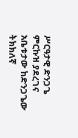ሥርዓታዊ ድንጋጌ ምርኩዝ ያደረገና አቤቱታው ከድንጋጌው ትክክለኛ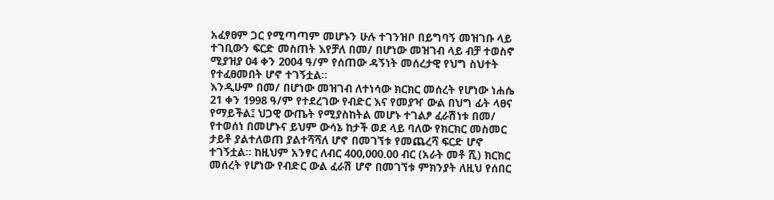አፈፃፀም ጋር የሚጣጣም መሆኑን ሁሉ ተገንዝቦ በይግባኝ መዝገቡ ላይ ተገቢውን ፍርድ መስጠት እየቻለ በመ/ በሆነው መዝገብ ላይ ብቻ ተወስኖ ሚያዝያ 04 ቀን 2004 ዓ/ም የሰጠው ዳኝነት መሰረታዊ የህግ ስህተት የተፈፀመበት ሆኖ ተገኝቷል።
እንዲሁም በመ/ በሆነው መዝገብ ለተነሳው ክርክር መሰረት የሆነው ነሐሴ 21 ቀን 1998 ዓ/ም የተደረገው የብድር እና የመያዣ ውል በህግ ፊት ላፀና የማይችል፤ ህጋዊ ውጤት የሚያስከትል መሆኑ ተገልፆ ፈራሽነቱ በመ/ የተወሰነ በመሆኑና ይህም ውሳኔ ከታች ወደ ላይ ባለው የክርክር መስመር ታይቶ ያልተለወጠ ያልተሻሻለ ሆኖ በመገኘቱ የመጨረሻ ፍርድ ሆኖ ተገኝቷል። ከዚህም አንፃር ለብር 400,000.00 ብር (አራት መቶ ሺ) ክርክር መሰረት የሆነው የብድር ውል ፈራሽ ሆኖ በመገኘቱ ምክንያት ለዚህ የሰበር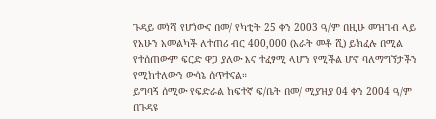ጉዳይ መነሻ የሆነውና በመ/ የካቲት 25 ቀን 2003 ዓ/ም በዚሁ መዝገብ ላይ የአሁን አመልካች ለተጠሪ ብር 400,000 (አራት መቶ ሺ) ይክፈሉ በሚል የተሰጠውም ፍርድ ዋጋ ያለው እና ተፈፃሚ ላሆን የሚችል ሆኖ ባለማግኘታችን የሚከተለውን ውሳኔ ሰጥተናል።
ይግባኝ ሰሚው የፍድራል ከፍተኛ ፍ/ቤት በመ/ ሚያዝያ 04 ቀን 2004 ዓ/ም በጉዳዩ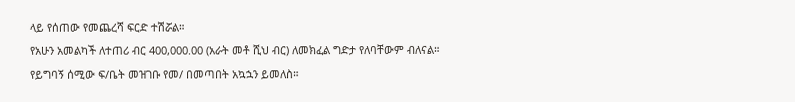ላይ የሰጠው የመጨረሻ ፍርድ ተሽሯል።
የአሁን አመልካች ለተጠሪ ብር 400,000.00 (አራት መቶ ሺህ ብር) ለመክፈል ግድታ የለባቸውም ብለናል።
የይግባኝ ሰሚው ፍ/ቤት መዝገቡ የመ/ በመጣበት አኳኋን ይመለስ።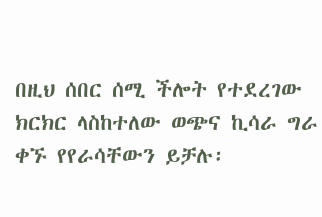በዚህ ሰበር ሰሚ ችሎት የተደረገው ክርክር ላስከተለው ወጭና ኪሳራ ግራ ቀኙ የየራሳቸውን ይቻሉ፡